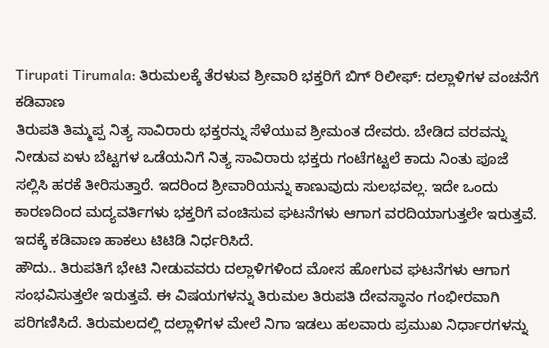Tirupati Tirumala: ತಿರುಮಲಕ್ಕೆ ತೆರಳುವ ಶ್ರೀವಾರಿ ಭಕ್ತರಿಗೆ ಬಿಗ್ ರಿಲೀಫ್: ದಲ್ಲಾಳಿಗಳ ವಂಚನೆಗೆ ಕಡಿವಾಣ
ತಿರುಪತಿ ತಿಮ್ಮಪ್ಪ ನಿತ್ಯ ಸಾವಿರಾರು ಭಕ್ತರನ್ನು ಸೆಳೆಯುವ ಶ್ರೀಮಂತ ದೇವರು. ಬೇಡಿದ ವರವನ್ನು ನೀಡುವ ಏಳು ಬೆಟ್ಟಗಳ ಒಡೆಯನಿಗೆ ನಿತ್ಯ ಸಾವಿರಾರು ಭಕ್ತರು ಗಂಟೆಗಟ್ಟಲೆ ಕಾದು ನಿಂತು ಪೂಜೆ ಸಲ್ಲಿಸಿ ಹರಕೆ ತೀರಿಸುತ್ತಾರೆ. ಇದರಿಂದ ಶ್ರೀವಾರಿಯನ್ನು ಕಾಣುವುದು ಸುಲಭವಲ್ಲ. ಇದೇ ಒಂದು ಕಾರಣದಿಂದ ಮದ್ಯವರ್ತಿಗಳು ಭಕ್ತರಿಗೆ ವಂಚಿಸುವ ಘಟನೆಗಳು ಆಗಾಗ ವರದಿಯಾಗುತ್ತಲೇ ಇರುತ್ತವೆ. ಇದಕ್ಕೆ ಕಡಿವಾಣ ಹಾಕಲು ಟಿಟಿಡಿ ನಿರ್ಧರಿಸಿದೆ.
ಹೌದು.. ತಿರುಪತಿಗೆ ಭೇಟಿ ನೀಡುವವರು ದಲ್ಲಾಳಿಗಳಿಂದ ಮೋಸ ಹೋಗುವ ಘಟನೆಗಳು ಆಗಾಗ ಸಂಭವಿಸುತ್ತಲೇ ಇರುತ್ತವೆ. ಈ ವಿಷಯಗಳನ್ನು ತಿರುಮಲ ತಿರುಪತಿ ದೇವಸ್ಥಾನಂ ಗಂಭೀರವಾಗಿ ಪರಿಗಣಿಸಿದೆ. ತಿರುಮಲದಲ್ಲಿ ದಲ್ಲಾಳಿಗಳ ಮೇಲೆ ನಿಗಾ ಇಡಲು ಹಲವಾರು ಪ್ರಮುಖ ನಿರ್ಧಾರಗಳನ್ನು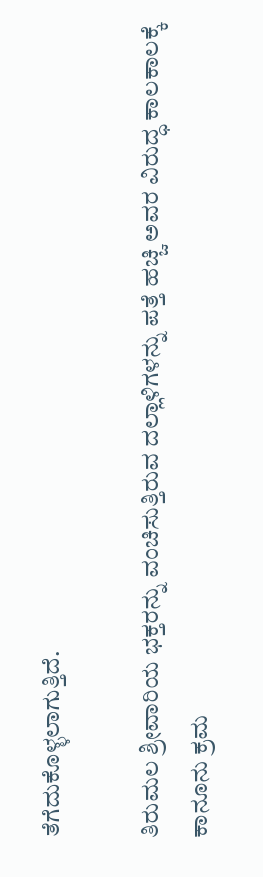ತೆಗೆದುಕೊಳ್ಳಲಾಗುತ್ತಿದೆ.

ತಿರುಮಲ ಶ್ರೀವಾರಿಯ ಭಕ್ತರನ್ನು ವಂಚಿಸುತ್ತಿರುವ ದಲ್ಲಾಳಿಗಳನ್ನು ಪತ್ತೆ ಹಚ್ಚಿ ಅವರ ವಿರುದ್ಧ ಕಾಲಕಾಲಕ್ಕೆ ಕಾನೂನು ಕ್ರಮ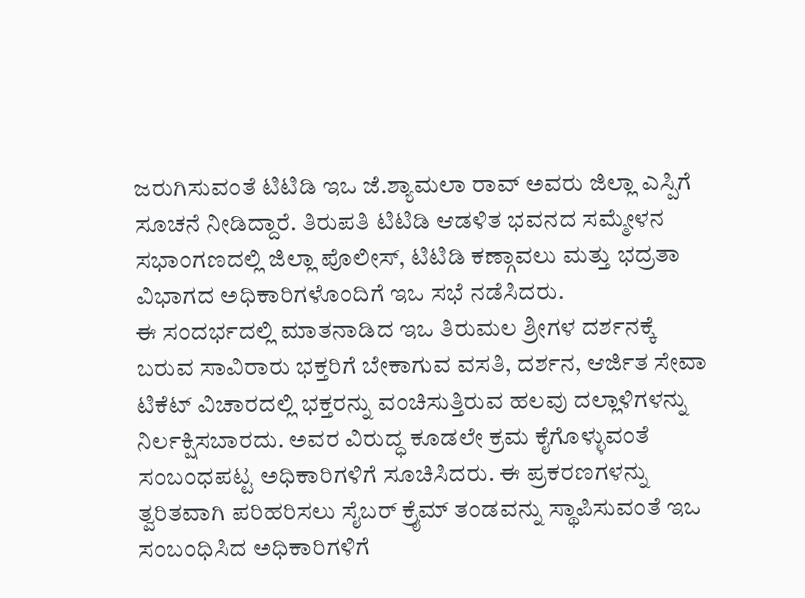ಜರುಗಿಸುವಂತೆ ಟಿಟಿಡಿ ಇಒ ಜೆ.ಶ್ಯಾಮಲಾ ರಾವ್ ಅವರು ಜಿಲ್ಲಾ ಎಸ್ಪಿಗೆ ಸೂಚನೆ ನೀಡಿದ್ದಾರೆ. ತಿರುಪತಿ ಟಿಟಿಡಿ ಆಡಳಿತ ಭವನದ ಸಮ್ಮೇಳನ ಸಭಾಂಗಣದಲ್ಲಿ ಜಿಲ್ಲಾ ಪೊಲೀಸ್, ಟಿಟಿಡಿ ಕಣ್ಗಾವಲು ಮತ್ತು ಭದ್ರತಾ ವಿಭಾಗದ ಅಧಿಕಾರಿಗಳೊಂದಿಗೆ ಇಒ ಸಭೆ ನಡೆಸಿದರು.
ಈ ಸಂದರ್ಭದಲ್ಲಿ ಮಾತನಾಡಿದ ಇಒ ತಿರುಮಲ ಶ್ರೀಗಳ ದರ್ಶನಕ್ಕೆ ಬರುವ ಸಾವಿರಾರು ಭಕ್ತರಿಗೆ ಬೇಕಾಗುವ ವಸತಿ, ದರ್ಶನ, ಆರ್ಜಿತ ಸೇವಾ ಟಿಕೆಟ್ ವಿಚಾರದಲ್ಲಿ ಭಕ್ತರನ್ನು ವಂಚಿಸುತ್ತಿರುವ ಹಲವು ದಲ್ಲಾಳಿಗಳನ್ನು ನಿರ್ಲಕ್ಷಿಸಬಾರದು. ಅವರ ವಿರುದ್ಧ ಕೂಡಲೇ ಕ್ರಮ ಕೈಗೊಳ್ಳುವಂತೆ ಸಂಬಂಧಪಟ್ಟ ಅಧಿಕಾರಿಗಳಿಗೆ ಸೂಚಿಸಿದರು. ಈ ಪ್ರಕರಣಗಳನ್ನು ತ್ವರಿತವಾಗಿ ಪರಿಹರಿಸಲು ಸೈಬರ್ ಕ್ರೈಮ್ ತಂಡವನ್ನು ಸ್ಥಾಪಿಸುವಂತೆ ಇಒ ಸಂಬಂಧಿಸಿದ ಅಧಿಕಾರಿಗಳಿಗೆ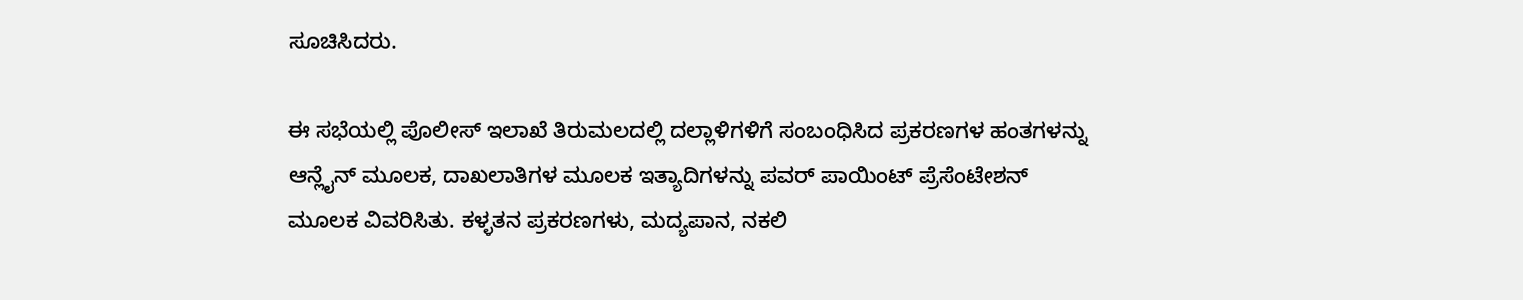ಸೂಚಿಸಿದರು.

ಈ ಸಭೆಯಲ್ಲಿ ಪೊಲೀಸ್ ಇಲಾಖೆ ತಿರುಮಲದಲ್ಲಿ ದಲ್ಲಾಳಿಗಳಿಗೆ ಸಂಬಂಧಿಸಿದ ಪ್ರಕರಣಗಳ ಹಂತಗಳನ್ನು ಆನ್ಲೈನ್ ಮೂಲಕ, ದಾಖಲಾತಿಗಳ ಮೂಲಕ ಇತ್ಯಾದಿಗಳನ್ನು ಪವರ್ ಪಾಯಿಂಟ್ ಪ್ರೆಸೆಂಟೇಶನ್ ಮೂಲಕ ವಿವರಿಸಿತು. ಕಳ್ಳತನ ಪ್ರಕರಣಗಳು, ಮದ್ಯಪಾನ, ನಕಲಿ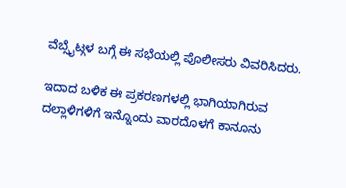ವೆಬ್ಸೈಟ್ಗಳ ಬಗ್ಗೆ ಈ ಸಭೆಯಲ್ಲಿ ಪೊಲೀಸರು ವಿವರಿಸಿದರು.

ಇದಾದ ಬಳಿಕ ಈ ಪ್ರಕರಣಗಳಲ್ಲಿ ಭಾಗಿಯಾಗಿರುವ ದಲ್ಲಾಳಿಗಳಿಗೆ ಇನ್ನೊಂದು ವಾರದೊಳಗೆ ಕಾನೂನು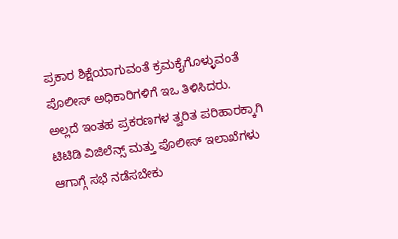ಪ್ರಕಾರ ಶಿಕ್ಷೆಯಾಗುವಂತೆ ಕ್ರಮಕೈಗೊಳ್ಳುವಂತೆ ಪೊಲೀಸ್ ಅಧಿಕಾರಿಗಳಿಗೆ ಇಒ ತಿಳಿಸಿದರು. ಅಲ್ಲದೆ ಇಂತಹ ಪ್ರಕರಣಗಳ ತ್ವರಿತ ಪರಿಹಾರಕ್ಕಾಗಿ ಟಿಟಿಡಿ ವಿಜಿಲೆನ್ಸ್ ಮತ್ತು ಪೊಲೀಸ್ ಇಲಾಖೆಗಳು ಆಗಾಗ್ಗೆ ಸಭೆ ನಡೆಸಬೇಕು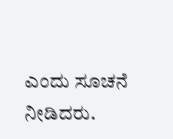ಎಂದು ಸೂಚನೆ ನೀಡಿದರು.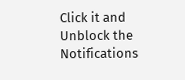Click it and Unblock the Notifications